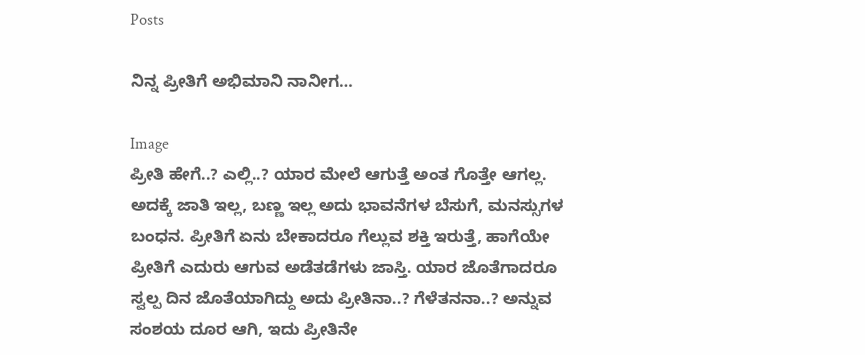Posts

ನಿನ್ನ ಪ್ರೀತಿಗೆ ಅಭಿಮಾನಿ ನಾನೀಗ…

Image
ಪ್ರೀತಿ ಹೇಗೆ..? ಎಲ್ಲಿ..? ಯಾರ ಮೇಲೆ ಆಗುತ್ತೆ ಅಂತ ಗೊತ್ತೇ ಆಗಲ್ಲ. ಅದಕ್ಕೆ ಜಾತಿ ಇಲ್ಲ, ಬಣ್ಣ ಇಲ್ಲ ಅದು ಭಾವನೆಗಳ ಬೆಸುಗೆ, ಮನಸ್ಸುಗಳ ಬಂಧನ. ಪ್ರೀತಿಗೆ ಏನು ಬೇಕಾದರೂ ಗೆಲ್ಲುವ ಶಕ್ತಿ ಇರುತ್ತೆ, ಹಾಗೆಯೇ ಪ್ರೀತಿಗೆ ಎದುರು ಆಗುವ ಅಡೆತಡೆಗಳು ಜಾಸ್ತಿ. ಯಾರ ಜೊತೆಗಾದರೂ ಸ್ವಲ್ಪ ದಿನ ಜೊತೆಯಾಗಿದ್ದು ಅದು ಪ್ರೀತಿನಾ..? ಗೆಳೆತನನಾ..? ಅನ್ನುವ ಸಂಶಯ ದೂರ ಆಗಿ, ಇದು ಪ್ರೀತಿನೇ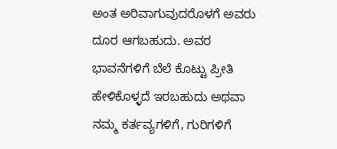ಅಂತ ಅರಿವಾಗುವುದರೊಳಗೆ ಅವರು ದೂರ ಆಗಬಹುದು. ಅವರ ಭಾವನೆಗಳಿಗೆ ಬೆಲೆ ಕೊಟ್ಟು ಪ್ರೀತಿ ಹೇಳಿಕೊಳ್ಳದೆ ಇರಬಹುದು ಅಥವಾ ನಮ್ಮ ಕರ್ತವ್ಯಗಳಿಗೆ, ಗುರಿಗಳಿಗೆ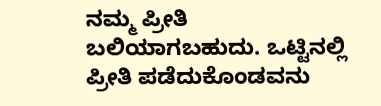ನಮ್ಮ ಪ್ರೀತಿ ಬಲಿಯಾಗಬಹುದು. ಒಟ್ಟಿನಲ್ಲಿ ಪ್ರೀತಿ ಪಡೆದುಕೊಂಡವನು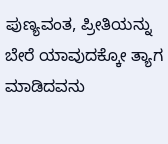ಪುಣ್ಯವಂತ, ಪ್ರೀತಿಯನ್ನು ಬೇರೆ ಯಾವುದಕ್ಕೋ ತ್ಯಾಗ ಮಾಡಿದವನು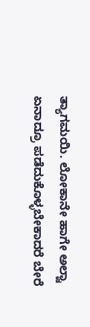ತ್ಯಾಗಮಯಿ. ಲೋಕಾನೇ ಹಾಗೇ ಅಲ್ವಾ ಏನಾದ್ರೂ ಪಡೆದುಕೊಳ್ಳಬೇಕಾದರೆ ಬೇರೆ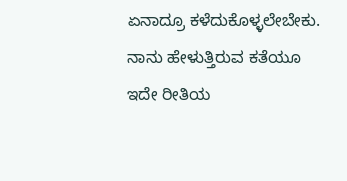ಏನಾದ್ರೂ ಕಳೆದುಕೊಳ್ಳಲೇಬೇಕು. ನಾನು ಹೇಳುತ್ತಿರುವ ಕತೆಯೂ ಇದೇ ರೀತಿಯ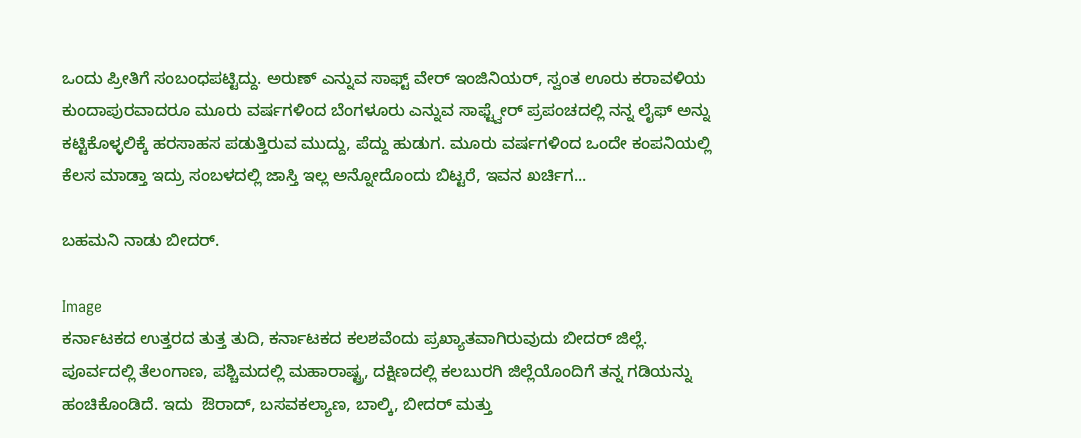ಒಂದು ಪ್ರೀತಿಗೆ ಸಂಬಂಧಪಟ್ಟಿದ್ದು. ಅರುಣ್ ಎನ್ನುವ ಸಾಫ್ಟ್ ವೇರ್ ಇಂಜಿನಿಯರ್, ಸ್ವಂತ ಊರು ಕರಾವಳಿಯ ಕುಂದಾಪುರವಾದರೂ ಮೂರು ವರ್ಷಗಳಿಂದ ಬೆಂಗಳೂರು ಎನ್ನುವ ಸಾಫ್ಟ್ವೇರ್ ಪ್ರಪಂಚದಲ್ಲಿ ನನ್ನ ಲೈಫ್ ಅನ್ನು ಕಟ್ಟಿಕೊಳ್ಳಲಿಕ್ಕೆ ಹರಸಾಹಸ ಪಡುತ್ತಿರುವ ಮುದ್ದು, ಪೆದ್ದು ಹುಡುಗ. ಮೂರು ವರ್ಷಗಳಿಂದ ಒಂದೇ ಕಂಪನಿಯಲ್ಲಿ ಕೆಲಸ ಮಾಡ್ತಾ ಇದ್ರು ಸಂಬಳದಲ್ಲಿ ಜಾಸ್ತಿ ಇಲ್ಲ ಅನ್ನೋದೊಂದು ಬಿಟ್ಟರೆ, ಇವನ ಖರ್ಚಿಗ...

ಬಹಮನಿ ನಾಡು ಬೀದರ್.

Image
ಕರ್ನಾಟಕದ ಉತ್ತರದ ತುತ್ತ ತುದಿ, ಕರ್ನಾಟಕದ ಕಲಶವೆಂದು ಪ್ರಖ್ಯಾತವಾಗಿರುವುದು ಬೀದರ್ ಜಿಲ್ಲೆ. ಪೂರ್ವದಲ್ಲಿ ತೆಲಂಗಾಣ, ಪಶ್ಚಿಮದಲ್ಲಿ ಮಹಾರಾಷ್ಟ್ರ, ದಕ್ಷಿಣದಲ್ಲಿ ಕಲಬುರಗಿ ಜಿಲ್ಲೆಯೊಂದಿಗೆ ತನ್ನ ಗಡಿಯನ್ನು ಹಂಚಿಕೊಂಡಿದೆ. ಇದು  ಔರಾದ್, ಬಸವಕಲ್ಯಾಣ, ಬಾಲ್ಕಿ, ಬೀದರ್ ಮತ್ತು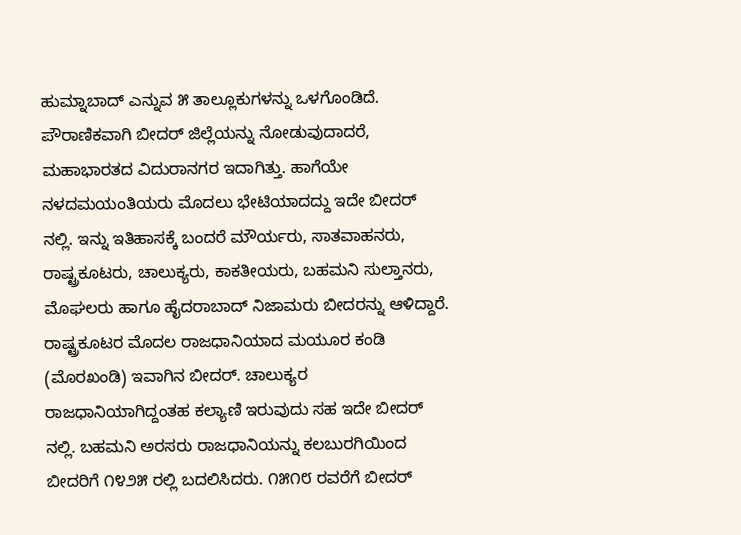ಹುಮ್ನಾಬಾದ್ ಎನ್ನುವ ೫ ತಾಲ್ಲೂಕುಗಳನ್ನು ಒಳಗೊಂಡಿದೆ. ಪೌರಾಣಿಕವಾಗಿ ಬೀದರ್ ಜಿಲ್ಲೆಯನ್ನು ನೋಡುವುದಾದರೆ, ಮಹಾಭಾರತದ ವಿದುರಾನಗರ ಇದಾಗಿತ್ತು. ಹಾಗೆಯೇ ನಳದಮಯಂತಿಯರು ಮೊದಲು ಭೇಟಿಯಾದದ್ದು ಇದೇ ಬೀದರ್ ನಲ್ಲಿ. ಇನ್ನು ಇತಿಹಾಸಕ್ಕೆ ಬಂದರೆ ಮೌರ್ಯರು, ಸಾತವಾಹನರು, ರಾಷ್ಟ್ರಕೂಟರು, ಚಾಲುಕ್ಯರು, ಕಾಕತೀಯರು, ಬಹಮನಿ ಸುಲ್ತಾನರು, ಮೊಘಲರು ಹಾಗೂ ಹೈದರಾಬಾದ್ ನಿಜಾಮರು ಬೀದರನ್ನು ಆಳಿದ್ದಾರೆ. ರಾಷ್ಟ್ರಕೂಟರ ಮೊದಲ ರಾಜಧಾನಿಯಾದ ಮಯೂರ ಕಂಡಿ (ಮೊರಖಂಡಿ) ಇವಾಗಿನ ಬೀದರ್. ಚಾಲುಕ್ಯರ ರಾಜಧಾನಿಯಾಗಿದ್ದಂತಹ ಕಲ್ಯಾಣಿ ಇರುವುದು ಸಹ ಇದೇ ಬೀದರ್ ನಲ್ಲಿ. ಬಹಮನಿ ಅರಸರು ರಾಜಧಾನಿಯನ್ನು ಕಲಬುರಗಿಯಿಂದ ಬೀದರಿಗೆ ೧೪೨೫ ರಲ್ಲಿ ಬದಲಿಸಿದರು. ೧೫೧೮ ರವರೆಗೆ ಬೀದರ್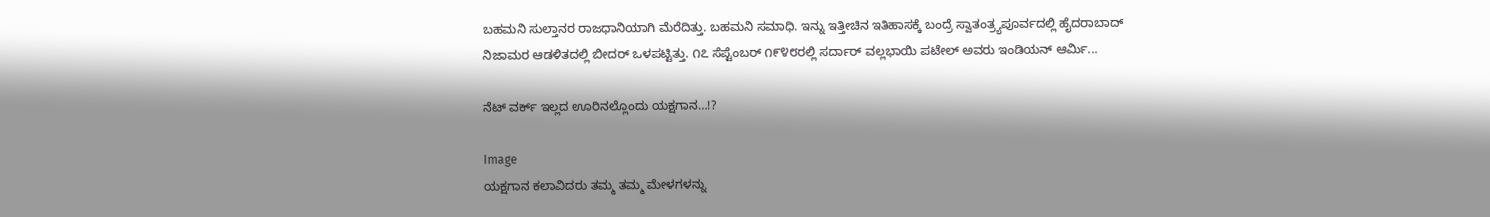ಬಹಮನಿ ಸುಲ್ತಾನರ ರಾಜಧಾನಿಯಾಗಿ ಮೆರೆದಿತ್ತು. ಬಹಮನಿ ಸಮಾಧಿ. ಇನ್ನು ಇತ್ತೀಚಿನ ಇತಿಹಾಸಕ್ಕೆ ಬಂದ್ರೆ ಸ್ವಾತಂತ್ರ್ಯಪೂರ್ವದಲ್ಲಿ ಹೈದರಾಬಾದ್ ನಿಜಾಮರ ಆಡಳಿತದಲ್ಲಿ ಬೀದರ್ ಒಳಪಟ್ಟಿತ್ತು. ೧೭ ಸೆಪ್ಟೆಂಬರ್ ೧೯೪೮ರಲ್ಲಿ ಸರ್ದಾರ್ ವಲ್ಲಭಾಯಿ ಪಟೇಲ್ ಅವರು ಇಂಡಿಯನ್ ಆರ್ಮಿ...

ನೆಟ್ ವರ್ಕ್ ಇಲ್ಲದ ಊರಿನಲ್ಲೊಂದು ಯಕ್ಷಗಾನ…!?

Image
ಯಕ್ಷಗಾನ ಕಲಾವಿದರು ತಮ್ಮ ತಮ್ಮ ಮೇಳಗಳನ್ನು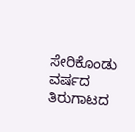ಸೇರಿಕೊಂಡು ವರ್ಷದ ತಿರುಗಾಟದ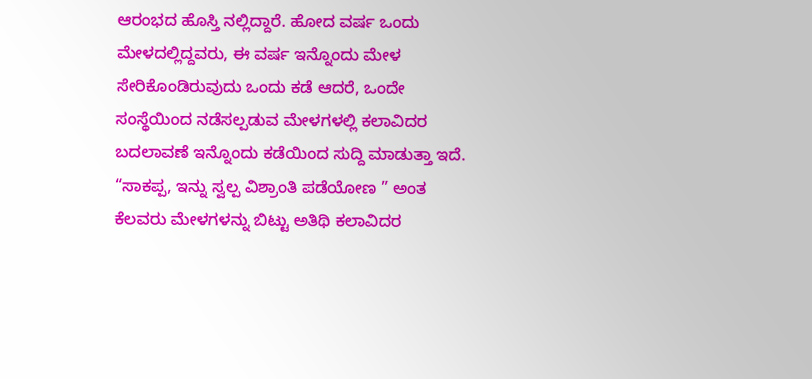ಆರಂಭದ ಹೊಸ್ತಿ ನಲ್ಲಿದ್ದಾರೆ. ಹೋದ ವರ್ಷ ಒಂದು ಮೇಳದಲ್ಲಿದ್ದವರು, ಈ ವರ್ಷ ಇನ್ನೊಂದು ಮೇಳ ಸೇರಿಕೊಂಡಿರುವುದು ಒಂದು ಕಡೆ ಆದರೆ, ಒಂದೇ ಸಂಸ್ಥೆಯಿಂದ ನಡೆಸಲ್ಪಡುವ ಮೇಳಗಳಲ್ಲಿ ಕಲಾವಿದರ ಬದಲಾವಣೆ ಇನ್ನೊಂದು ಕಡೆಯಿಂದ ಸುದ್ದಿ ಮಾಡುತ್ತಾ ಇದೆ. “ಸಾಕಪ್ಪ, ಇನ್ನು ಸ್ವಲ್ಪ ವಿಶ್ರಾಂತಿ ಪಡೆಯೋಣ ” ಅಂತ ಕೆಲವರು ಮೇಳಗಳನ್ನು ಬಿಟ್ಟು ಅತಿಥಿ ಕಲಾವಿದರ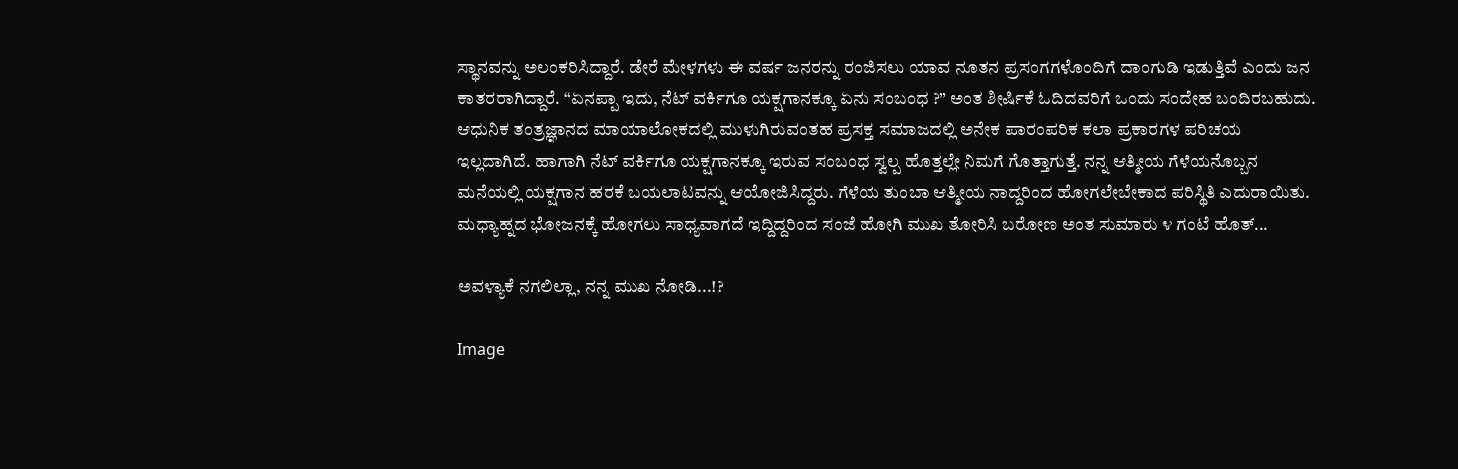ಸ್ಥಾನವನ್ನು ಅಲಂಕರಿಸಿದ್ದಾರೆ. ಡೇರೆ ಮೇಳಗಳು ಈ ವರ್ಷ ಜನರನ್ನು ರಂಜಿಸಲು ಯಾವ ನೂತನ ಪ್ರಸಂಗಗಳೊಂದಿಗೆ ದಾಂಗುಡಿ ಇಡುತ್ತಿವೆ ಎಂದು ಜನ ಕಾತರರಾಗಿದ್ದಾರೆ. “ಏನಪ್ಪಾ ಇದು, ನೆಟ್ ವರ್ಕಿಗೂ ಯಕ್ಷಗಾನಕ್ಕೂ ಏನು ಸಂಬಂಧ ?” ಅಂತ ಶೀರ್ಷಿಕೆ ಓದಿದವರಿಗೆ ಒಂದು ಸಂದೇಹ ಬಂದಿರಬಹುದು. ಆಧುನಿಕ ತಂತ್ರಜ್ಞಾನದ ಮಾಯಾಲೋಕದಲ್ಲಿ ಮುಳುಗಿರುವಂತಹ ಪ್ರಸಕ್ತ ಸಮಾಜದಲ್ಲಿ ಅನೇಕ ಪಾರಂಪರಿಕ ಕಲಾ ಪ್ರಕಾರಗಳ ಪರಿಚಯ ಇಲ್ಲದಾಗಿದೆ. ಹಾಗಾಗಿ ನೆಟ್ ವರ್ಕಿಗೂ ಯಕ್ಷಗಾನಕ್ಕೂ ಇರುವ ಸಂಬಂಧ ಸ್ವಲ್ಪ ಹೊತ್ತಲ್ಲೇ ನಿಮಗೆ ಗೊತ್ತಾಗುತ್ತೆ. ನನ್ನ ಆತ್ಮೀಯ ಗೆಳೆಯನೊಬ್ಬನ ಮನೆಯಲ್ಲಿ ಯಕ್ಷಗಾನ ಹರಕೆ ಬಯಲಾಟವನ್ನು ಆಯೋಜಿಸಿದ್ದರು. ಗೆಳೆಯ ತುಂಬಾ ಆತ್ಮೀಯ ನಾದ್ದರಿಂದ ಹೋಗಲೇಬೇಕಾದ ಪರಿಸ್ಥಿತಿ ಎದುರಾಯಿತು. ಮಧ್ಯಾಹ್ನದ ಭೋಜನಕ್ಕೆ ಹೋಗಲು ಸಾಧ್ಯವಾಗದೆ ಇದ್ದಿದ್ದರಿಂದ ಸಂಜೆ ಹೋಗಿ ಮುಖ ತೋರಿಸಿ ಬರೋಣ ಅಂತ ಸುಮಾರು ೪ ಗಂಟೆ ಹೊತ್...

ಅವಳ್ಯಾಕೆ ನಗಲಿಲ್ಲಾ, ನನ್ನ ಮುಖ ನೋಡಿ...!?

Image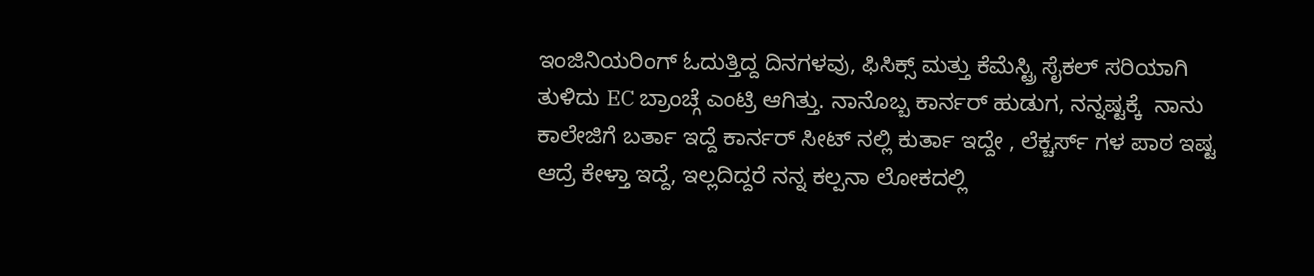ಇಂಜಿನಿಯರಿಂಗ್ ಓದುತ್ತಿದ್ದ ದಿನಗಳವು, ಫಿಸಿಕ್ಸ್ ಮತ್ತು ಕೆಮೆಸ್ಟ್ರಿ ಸೈಕಲ್ ಸರಿಯಾಗಿ ತುಳಿದು EC ಬ್ರಾಂಚ್ಗೆ ಎಂಟ್ರಿ ಆಗಿತ್ತು. ನಾನೊಬ್ಬ ಕಾರ್ನರ್ ಹುಡುಗ, ನನ್ನಷ್ಟಕ್ಕೆ  ನಾನು ಕಾಲೇಜಿಗೆ ಬರ್ತಾ ಇದ್ದೆ ಕಾರ್ನರ್ ಸೀಟ್ ನಲ್ಲಿ ಕುರ್ತಾ ಇದ್ದೇ , ಲೆಕ್ಚರ್ಸ್ ಗಳ ಪಾಠ ಇಷ್ಟ ಆದ್ರೆ ಕೇಳ್ತಾ ಇದ್ದೆ, ಇಲ್ಲದಿದ್ದರೆ ನನ್ನ ಕಲ್ಪನಾ ಲೋಕದಲ್ಲಿ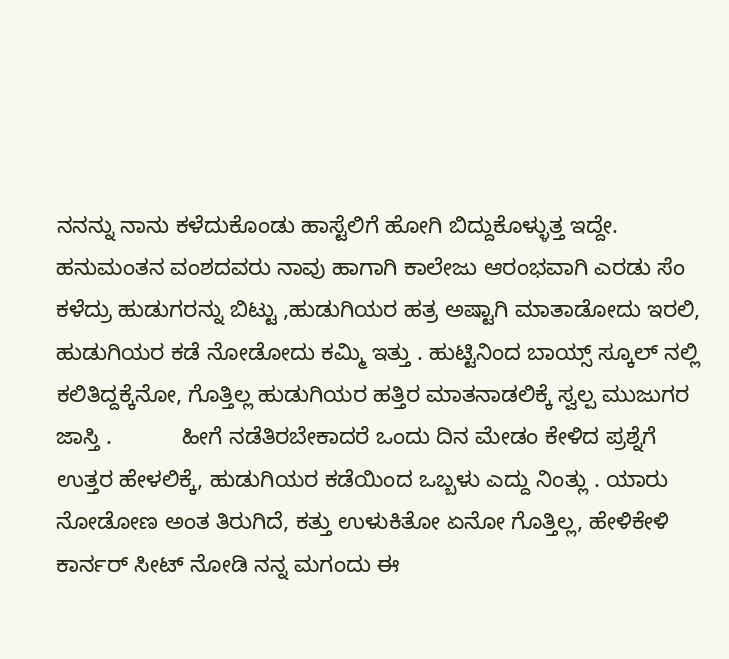ನನನ್ನು ನಾನು ಕಳೆದುಕೊಂಡು ಹಾಸ್ಟೆಲಿಗೆ ಹೋಗಿ ಬಿದ್ದುಕೊಳ್ಳುತ್ತ ಇದ್ದೇ. ಹನುಮಂತನ ವಂಶದವರು ನಾವು ಹಾಗಾಗಿ ಕಾಲೇಜು ಆರಂಭವಾಗಿ ಎರಡು ಸೆಂ ಕಳೆದ್ರು ಹುಡುಗರನ್ನು ಬಿಟ್ಟು ,ಹುಡುಗಿಯರ ಹತ್ರ ಅಷ್ಟಾಗಿ ಮಾತಾಡೋದು ಇರಲಿ, ಹುಡುಗಿಯರ ಕಡೆ ನೋಡೋದು ಕಮ್ಮಿ ಇತ್ತು . ಹುಟ್ಟಿನಿಂದ ಬಾಯ್ಸ್ ಸ್ಕೂಲ್ ನಲ್ಲಿ ಕಲಿತಿದ್ದಕ್ಕೆನೋ, ಗೊತ್ತಿಲ್ಲ ಹುಡುಗಿಯರ ಹತ್ತಿರ ಮಾತನಾಡಲಿಕ್ಕೆ ಸ್ವಲ್ಪ ಮುಜುಗರ ಜಾಸ್ತಿ .           ಹೀಗೆ ನಡೆತಿರಬೇಕಾದರೆ ಒಂದು ದಿನ ಮೇಡಂ ಕೇಳಿದ ಪ್ರಶ್ನೆಗೆ ಉತ್ತರ ಹೇಳಲಿಕ್ಕೆ, ಹುಡುಗಿಯರ ಕಡೆಯಿಂದ ಒಬ್ಬಳು ಎದ್ದು ನಿಂತ್ಲು . ಯಾರು ನೋಡೋಣ ಅಂತ ತಿರುಗಿದೆ, ಕತ್ತು ಉಳುಕಿತೋ ಏನೋ ಗೊತ್ತಿಲ್ಲ, ಹೇಳಿಕೇಳಿ ಕಾರ್ನರ್ ಸೀಟ್ ನೋಡಿ ನನ್ನ ಮಗಂದು ಈ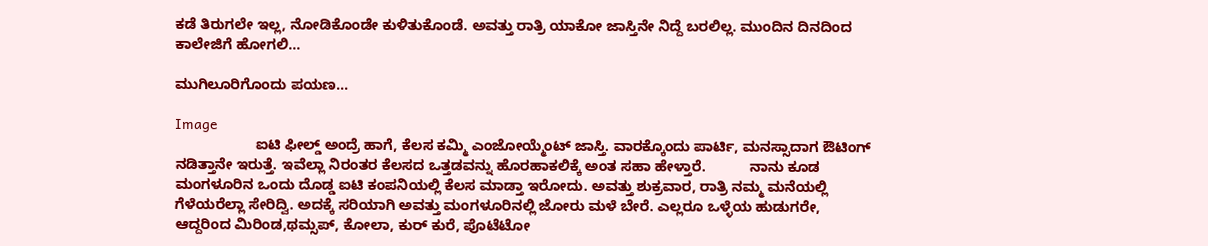ಕಡೆ ತಿರುಗಲೇ ಇಲ್ಲ, ನೋಡಿಕೊಂಡೇ ಕುಳಿತುಕೊಂಡೆ. ಅವತ್ತು ರಾತ್ರಿ ಯಾಕೋ ಜಾಸ್ತಿನೇ ನಿದ್ದೆ ಬರಲಿಲ್ಲ. ಮುಂದಿನ ದಿನದಿಂದ ಕಾಲೇಜಿಗೆ ಹೋಗಲಿ...

ಮುಗಿಲೂರಿಗೊಂದು ಪಯಣ...

Image
                    ಐಟಿ ಫೀಲ್ಡ್ ಅಂದ್ರೆ ಹಾಗೆ, ಕೆಲಸ ಕಮ್ಮಿ ಎಂಜೋಯ್ಮೆಂಟ್ ಜಾಸ್ತಿ. ವಾರಕ್ಕೊಂದು ಪಾರ್ಟಿ, ಮನಸ್ಸಾದಾಗ ಔಟಿಂಗ್ ನಡಿತ್ತಾನೇ ಇರುತ್ತೆ. ಇವೆಲ್ಲಾ ನಿರಂತರ ಕೆಲಸದ ಒತ್ತಡವನ್ನು ಹೊರಹಾಕಲಿಕ್ಕೆ ಅಂತ ಸಹಾ ಹೇಳ್ತಾರೆ.           ನಾನು ಕೂಡ ಮಂಗಳೂರಿನ ಒಂದು ದೊಡ್ಡ ಐಟಿ ಕಂಪನಿಯಲ್ಲಿ ಕೆಲಸ ಮಾಡ್ತಾ ಇರೋದು. ಅವತ್ತು ಶುಕ್ರವಾರ, ರಾತ್ರಿ ನಮ್ಮ ಮನೆಯಲ್ಲಿ ಗೆಳೆಯರೆಲ್ಲಾ ಸೇರಿದ್ವಿ. ಅದಕ್ಕೆ ಸರಿಯಾಗಿ ಅವತ್ತು ಮಂಗಳೂರಿನಲ್ಲಿ ಜೋರು ಮಳೆ ಬೇರೆ. ಎಲ್ಲರೂ ಒಳ್ಳೆಯ ಹುಡುಗರೇ, ಆದ್ದರಿಂದ ಮಿರಿಂಡ,ಥಮ್ಸಪ್, ಕೋಲಾ, ಕುರ್ ಕುರೆ, ಪೊಟೆಟೋ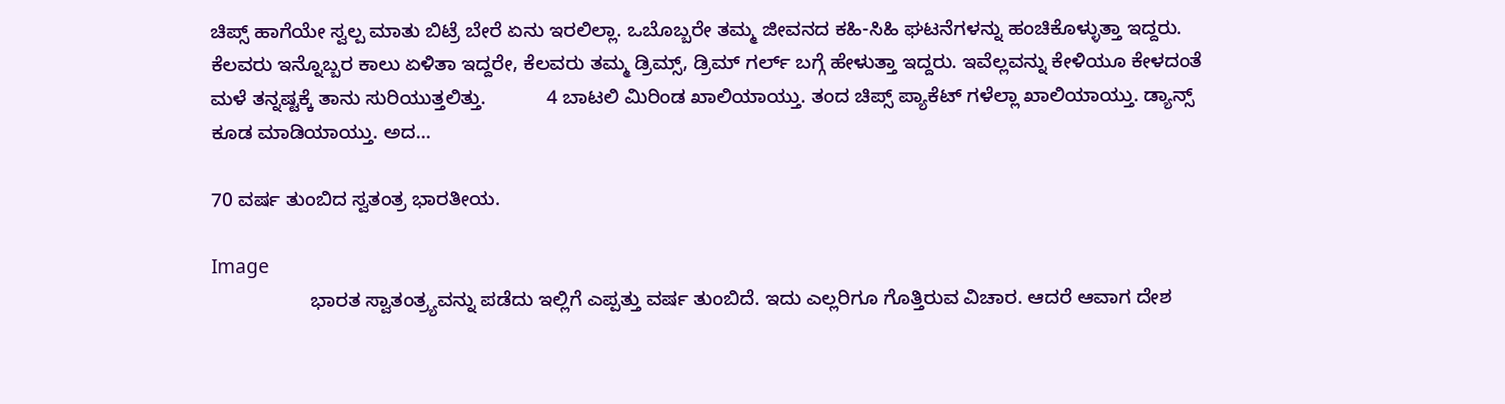ಚಿಪ್ಸ್ ಹಾಗೆಯೇ ಸ್ವಲ್ಪ ಮಾತು ಬಿಟ್ರೆ ಬೇರೆ ಏನು ಇರಲಿಲ್ಲಾ. ಒಬೊಬ್ಬರೇ ತಮ್ಮ ಜೀವನದ ಕಹಿ-ಸಿಹಿ ಘಟನೆಗಳನ್ನು ಹಂಚಿಕೊಳ್ಳುತ್ತಾ ಇದ್ದರು. ಕೆಲವರು ಇನ್ನೊಬ್ಬರ ಕಾಲು ಏಳಿತಾ ಇದ್ದರೇ, ಕೆಲವರು ತಮ್ಮ ಡ್ರಿಮ್ಸ್, ಡ್ರಿಮ್ ಗರ್ಲ್ ಬಗ್ಗೆ ಹೇಳುತ್ತಾ ಇದ್ದರು. ಇವೆಲ್ಲವನ್ನು ಕೇಳಿಯೂ ಕೇಳದಂತೆ ಮಳೆ ತನ್ನಷ್ಟಕ್ಕೆ ತಾನು ಸುರಿಯುತ್ತಲಿತ್ತು.           4 ಬಾಟಲಿ ಮಿರಿಂಡ ಖಾಲಿಯಾಯ್ತು. ತಂದ ಚಿಪ್ಸ್ ಪ್ಯಾಕೆಟ್ ಗಳೆಲ್ಲಾ ಖಾಲಿಯಾಯ್ತು. ಡ್ಯಾನ್ಸ್ ಕೂಡ ಮಾಡಿಯಾಯ್ತು. ಅದ...

70 ವರ್ಷ ತುಂಬಿದ ಸ್ವತಂತ್ರ ಭಾರತೀಯ.

Image
                  ಭಾರತ ಸ್ವಾತಂತ್ರ್ಯವನ್ನು ಪಡೆದು ಇಲ್ಲಿಗೆ ಎಪ್ಪತ್ತು ವರ್ಷ ತುಂಬಿದೆ. ಇದು ಎಲ್ಲರಿಗೂ ಗೊತ್ತಿರುವ ವಿಚಾರ. ಆದರೆ ಆವಾಗ ದೇಶ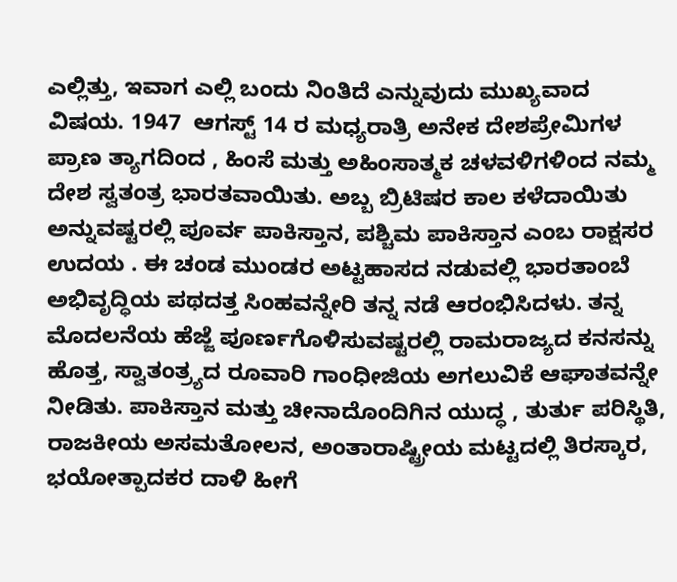ಎಲ್ಲಿತ್ತು, ಇವಾಗ ಎಲ್ಲಿ ಬಂದು ನಿಂತಿದೆ ಎನ್ನುವುದು ಮುಖ್ಯವಾದ ವಿಷಯ. 1947  ಆಗಸ್ಟ್ 14 ರ ಮಧ್ಯರಾತ್ರಿ ಅನೇಕ ದೇಶಪ್ರೇಮಿಗಳ ಪ್ರಾಣ ತ್ಯಾಗದಿಂದ , ಹಿಂಸೆ ಮತ್ತು ಅಹಿಂಸಾತ್ಮಕ ಚಳವಳಿಗಳಿಂದ ನಮ್ಮ ದೇಶ ಸ್ವತಂತ್ರ ಭಾರತವಾಯಿತು. ಅಬ್ಬ ಬ್ರಿಟಿಷರ ಕಾಲ ಕಳೆದಾಯಿತು ಅನ್ನುವಷ್ಟರಲ್ಲಿ ಪೂರ್ವ ಪಾಕಿಸ್ತಾನ, ಪಶ್ಚಿಮ ಪಾಕಿಸ್ತಾನ ಎಂಬ ರಾಕ್ಷಸರ ಉದಯ . ಈ ಚಂಡ ಮುಂಡರ ಅಟ್ಟಹಾಸದ ನಡುವಲ್ಲಿ ಭಾರತಾಂಬೆ ಅಭಿವೃದ್ಧಿಯ ಪಥದತ್ತ ಸಿಂಹವನ್ನೇರಿ ತನ್ನ ನಡೆ ಆರಂಭಿಸಿದಳು. ತನ್ನ ಮೊದಲನೆಯ ಹೆಜ್ಜೆ ಪೂರ್ಣಗೊಳಿಸುವಷ್ಟರಲ್ಲಿ ರಾಮರಾಜ್ಯದ ಕನಸನ್ನು ಹೊತ್ತ, ಸ್ವಾತಂತ್ರ್ಯದ ರೂವಾರಿ ಗಾಂಧೀಜಿಯ ಅಗಲುವಿಕೆ ಆಘಾತವನ್ನೇ ನೀಡಿತು. ಪಾಕಿಸ್ತಾನ ಮತ್ತು ಚೀನಾದೊಂದಿಗಿನ ಯುದ್ಧ , ತುರ್ತು ಪರಿಸ್ಥಿತಿ, ರಾಜಕೀಯ ಅಸಮತೋಲನ, ಅಂತಾರಾಷ್ಟ್ರೀಯ ಮಟ್ಟದಲ್ಲಿ ತಿರಸ್ಕಾರ, ಭಯೋತ್ಪಾದಕರ ದಾಳಿ ಹೀಗೆ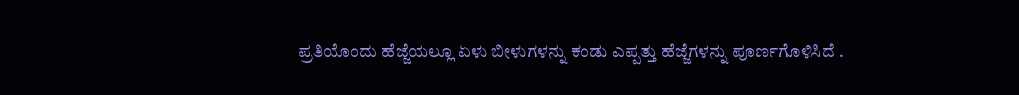ಪ್ರತಿಯೊಂದು ಹೆಜ್ಜೆಯಲ್ಲೂ ಏಳು ಬೀಳುಗಳನ್ನು ಕಂಡು ಎಪ್ಪತ್ತು ಹೆಜ್ಜೆಗಳನ್ನು ಪೂರ್ಣಗೊಳಿಸಿದೆ .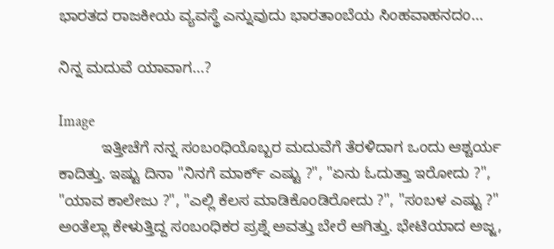ಭಾರತದ ರಾಜಕೀಯ ವ್ಯವಸ್ಥೆ ಎನ್ನುವುದು ಭಾರತಾಂಬೆಯ ಸಿಂಹವಾಹನದಂ...

ನಿನ್ನ ಮದುವೆ ಯಾವಾಗ...?

Image
          ಇತ್ತೀಚೆಗೆ ನನ್ನ ಸಂಬಂಧಿಯೊಬ್ಬರ ಮದುವೆಗೆ ತೆರಳಿದಾಗ ಒಂದು ಆಶ್ಚರ್ಯ ಕಾದಿತ್ತು. ಇಷ್ಟು ದಿನಾ "ನಿನಗೆ ಮಾರ್ಕ್ ಎಷ್ಟು ?", "ಏನು ಓದುತ್ತಾ ಇರೋದು ?", "ಯಾವ ಕಾಲೇಜು ?", "ಎಲ್ಲಿ ಕೆಲಸ ಮಾಡಿಕೊಂಡಿರೋದು ?", "ಸಂಬಳ ಎಷ್ಟು ?" ಅಂತೆಲ್ಲಾ ಕೇಳುತ್ತಿದ್ದ ಸಂಬಂಧಿಕರ ಪ್ರಶ್ನೆ ಅವತ್ತು ಬೇರೆ ಆಗಿತ್ತು. ಭೇಟಿಯಾದ ಅಜ್ಜ,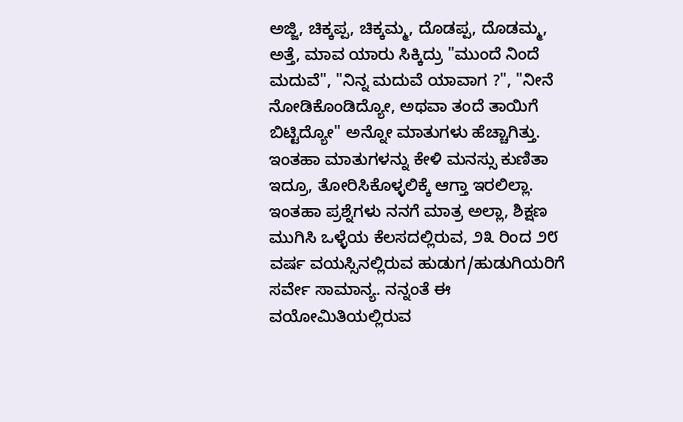ಅಜ್ಜಿ, ಚಿಕ್ಕಪ್ಪ, ಚಿಕ್ಕಮ್ಮ, ದೊಡಪ್ಪ, ದೊಡಮ್ಮ, ಅತ್ತೆ, ಮಾವ ಯಾರು ಸಿಕ್ಕಿದ್ರು "ಮುಂದೆ ನಿಂದೆ ಮದುವೆ", "ನಿನ್ನ ಮದುವೆ ಯಾವಾಗ ?", "ನೀನೆ ನೋಡಿಕೊಂಡಿದ್ಯೋ, ಅಥವಾ ತಂದೆ ತಾಯಿಗೆ ಬಿಟ್ಟಿದ್ಯೋ" ಅನ್ನೋ ಮಾತುಗಳು ಹೆಚ್ಚಾಗಿತ್ತು. ಇಂತಹಾ ಮಾತುಗಳನ್ನು ಕೇಳಿ ಮನಸ್ಸು ಕುಣಿತಾ ಇದ್ರೂ, ತೋರಿಸಿಕೊಳ್ಳಲಿಕ್ಕೆ ಆಗ್ತಾ ಇರಲಿಲ್ಲಾ.           ಇಂತಹಾ ಪ್ರಶ್ನೆಗಳು ನನಗೆ ಮಾತ್ರ ಅಲ್ಲಾ, ಶಿಕ್ಷಣ ಮುಗಿಸಿ ಒಳ್ಳೆಯ ಕೆಲಸದಲ್ಲಿರುವ, ೨೩ ರಿಂದ ೨೮ ವರ್ಷ ವಯಸ್ಸಿನಲ್ಲಿರುವ ಹುಡುಗ/ಹುಡುಗಿಯರಿಗೆ ಸರ್ವೇ ಸಾಮಾನ್ಯ. ನನ್ನಂತೆ ಈ ವಯೋಮಿತಿಯಲ್ಲಿರುವ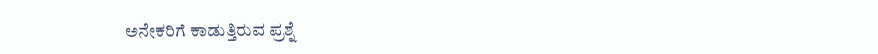ಅನೇಕರಿಗೆ ಕಾಡುತ್ತಿರುವ ಪ್ರಶ್ನೆ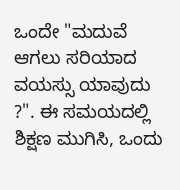ಒಂದೇ "ಮದುವೆ ಆಗಲು ಸರಿಯಾದ ವಯಸ್ಸು ಯಾವುದು ?". ಈ ಸಮಯದಲ್ಲಿ ಶಿಕ್ಷಣ ಮುಗಿಸಿ, ಒಂದು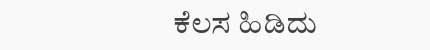ಕೆಲಸ ಹಿಡಿದು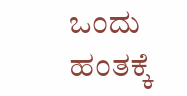ಒಂದು ಹಂತಕ್ಕೆ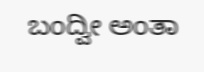ಬಂದ್ವೀ ಅಂತಾ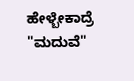ಹೇಳ್ಬೇಕಾದ್ರೆ "ಮದುವೆ"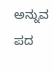ಅನ್ನುವ ಪದ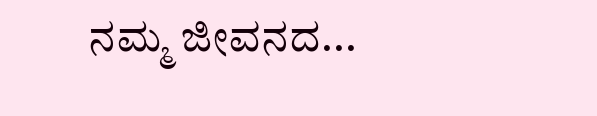ನಮ್ಮ ಜೀವನದ...